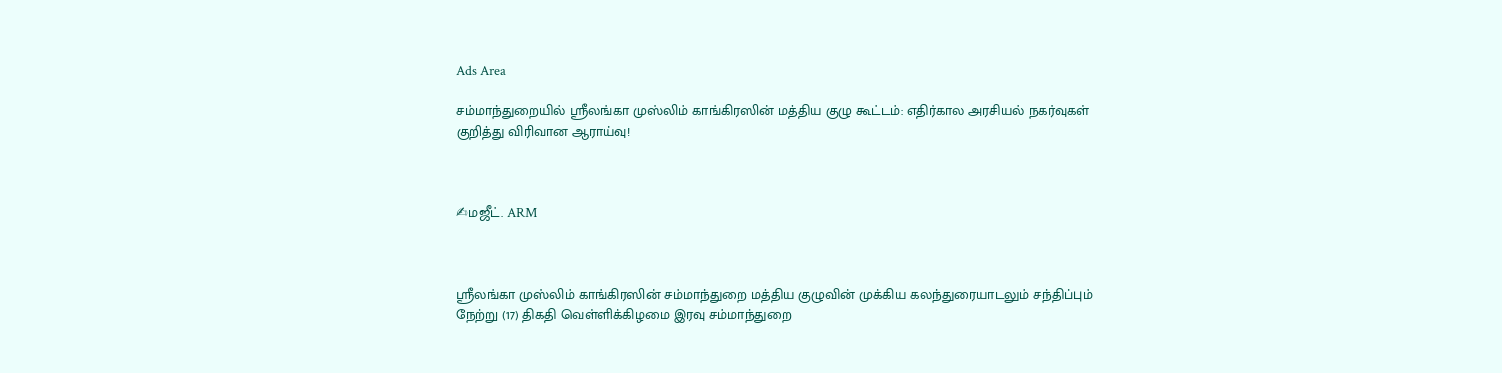Ads Area

சம்மாந்துறையில் ஸ்ரீலங்கா முஸ்லிம் காங்கிரஸின் மத்திய குழு கூட்டம்: எதிர்கால அரசியல் நகர்வுகள் குறித்து விரிவான ஆராய்வு!



✍மஜீட். ARM



ஸ்ரீலங்கா முஸ்லிம் காங்கிரஸின் சம்மாந்துறை மத்திய குழுவின் முக்கிய கலந்துரையாடலும் சந்திப்பும் நேற்று (17) திகதி வெள்ளிக்கிழமை இரவு சம்மாந்துறை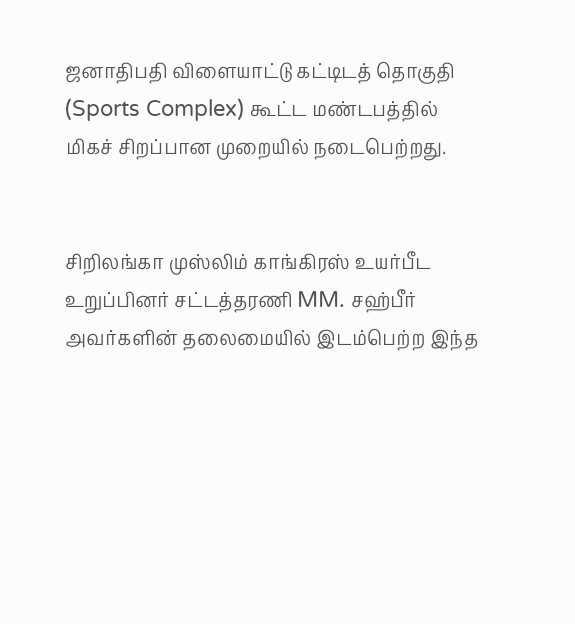ஜனாதிபதி விளையாட்டு கட்டிடத் தொகுதி (Sports Complex) கூட்ட மண்டபத்தில் மிகச் சிறப்பான முறையில் நடைபெற்றது.


சிறிலங்கா முஸ்லிம் காங்கிரஸ் உயர்பீட உறுப்பினர் சட்டத்தரணி MM. சஹ்பீர் அவர்களின் தலைமையில் இடம்பெற்ற இந்த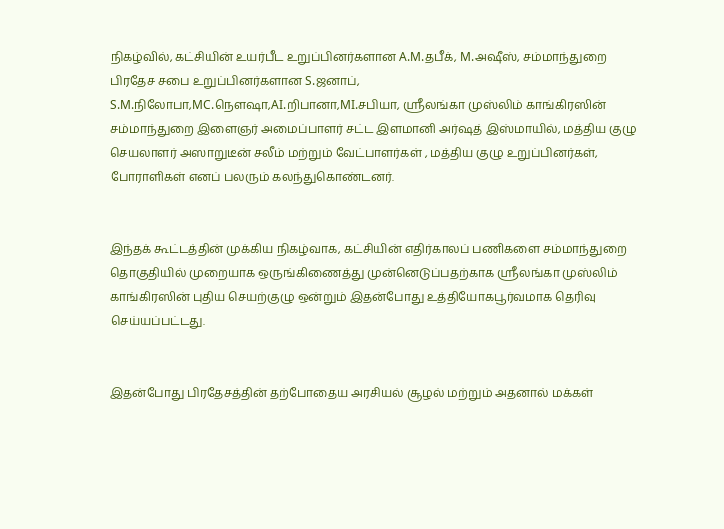நிகழ்வில், கட்சியின் உயர்பீட உறுப்பினர்களான A.M.தபீக், M.அஷீஸ், சம்மாந்துறை பிரதேச சபை உறுப்பினர்களான S.ஜனாப், S.M.நிலோபா,MC.நௌஷா,AI.றிபானா,MI.சபியா, ஸ்ரீலங்கா முஸ்லிம் காங்கிரஸின் சம்மாந்துறை இளைஞர் அமைப்பாளர் சட்ட இளமானி அர்ஷத் இஸ்மாயில், மத்திய குழு செயலாளர் அஸாறுடீன் சலீம் மற்றும் வேட்பாளர்கள் , மத்திய குழு உறுப்பினர்கள், போராளிகள் எனப் பலரும் கலந்துகொண்டனர்.


இந்தக் கூட்டத்தின் முக்கிய நிகழ்வாக, கட்சியின் எதிர்காலப் பணிகளை சம்மாந்துறை தொகுதியில் முறையாக ஒருங்கிணைத்து முன்னெடுப்பதற்காக ஸ்ரீலங்கா முஸ்லிம் காங்கிரஸின் புதிய செயற்குழு ஒன்றும் இதன்போது உத்தியோகபூர்வமாக தெரிவு செய்யப்பட்டது.


இதன்போது பிரதேசத்தின் தற்போதைய அரசியல் சூழல் மற்றும் அதனால் மக்கள்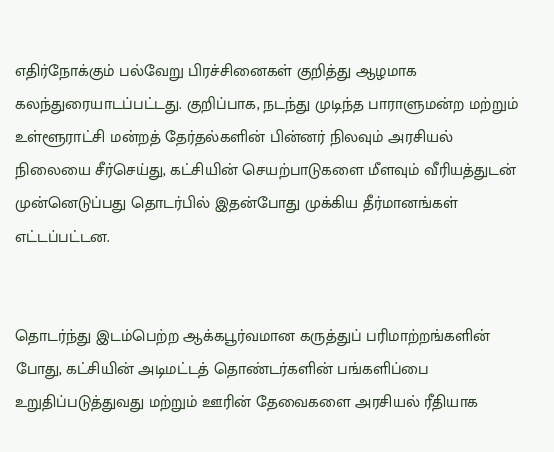எதிர்நோக்கும் பல்வேறு பிரச்சினைகள் குறித்து ஆழமாக கலந்துரையாடப்பட்டது. குறிப்பாக, நடந்து முடிந்த பாராளுமன்ற மற்றும் உள்ளூராட்சி மன்றத் தேர்தல்களின் பின்னர் நிலவும் அரசியல் நிலையை சீர்செய்து, கட்சியின் செயற்பாடுகளை மீளவும் வீரியத்துடன் முன்னெடுப்பது தொடர்பில் இதன்போது முக்கிய தீர்மானங்கள் எட்டப்பட்டன.


தொடர்ந்து இடம்பெற்ற ஆக்கபூர்வமான கருத்துப் பரிமாற்றங்களின் போது, கட்சியின் அடிமட்டத் தொண்டர்களின் பங்களிப்பை உறுதிப்படுத்துவது மற்றும் ஊரின் தேவைகளை அரசியல் ரீதியாக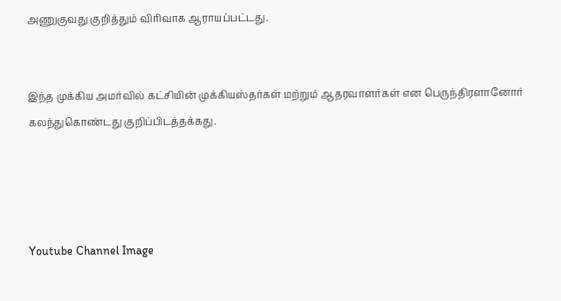அணுகுவது குறித்தும் விரிவாக ஆராயப்பட்டது.


இந்த முக்கிய அமர்வில் கட்சியின் முக்கியஸ்தர்கள் மற்றும் ஆதரவாளர்கள் என பெருந்திரளானோர் கலந்துகொண்டது குறிப்பிடத்தக்கது.




Youtube Channel Image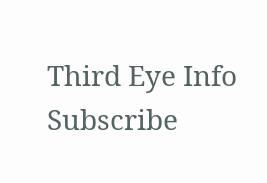Third Eye Info Subscribe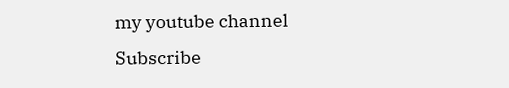my youtube channel
Subscribe